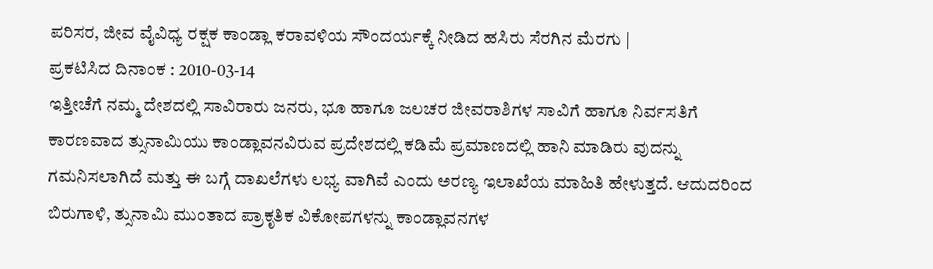ಪರಿಸರ, ಜೀವ ವೈವಿಧ್ಯ ರಕ್ಷಕ ಕಾಂಡ್ಲಾ ಕರಾವಳಿಯ ಸೌಂದರ್ಯಕ್ಕೆ ನೀಡಿದ ಹಸಿರು ಸೆರಗಿನ ಮೆರಗು |
ಪ್ರಕಟಿಸಿದ ದಿನಾಂಕ : 2010-03-14
ಇತ್ತೀಚೆಗೆ ನಮ್ಮ ದೇಶದಲ್ಲಿ ಸಾವಿರಾರು ಜನರು, ಭೂ ಹಾಗೂ ಜಲಚರ ಜೀವರಾಶಿಗಳ ಸಾವಿಗೆ ಹಾಗೂ ನಿರ್ವಸತಿಗೆ ಕಾರಣವಾದ ತ್ಸುನಾಮಿಯು ಕಾಂಡ್ಲಾವನವಿರುವ ಪ್ರದೇಶದಲ್ಲಿ ಕಡಿಮೆ ಪ್ರಮಾಣದಲ್ಲಿ ಹಾನಿ ಮಾಡಿರು ವುದನ್ನು ಗಮನಿಸಲಾಗಿದೆ ಮತ್ತು ಈ ಬಗ್ಗೆ ದಾಖಲೆಗಳು ಲಭ್ಯ ವಾಗಿವೆ ಎಂದು ಅರಣ್ಯ ಇಲಾಖೆಯ ಮಾಹಿತಿ ಹೇಳುತ್ತದೆ. ಆದುದರಿಂದ ಬಿರುಗಾಳಿ, ತ್ಸುನಾಮಿ ಮುಂತಾದ ಪ್ರಾಕೃತಿಕ ವಿಕೋಪಗಳನ್ನು ಕಾಂಡ್ಲಾವನಗಳ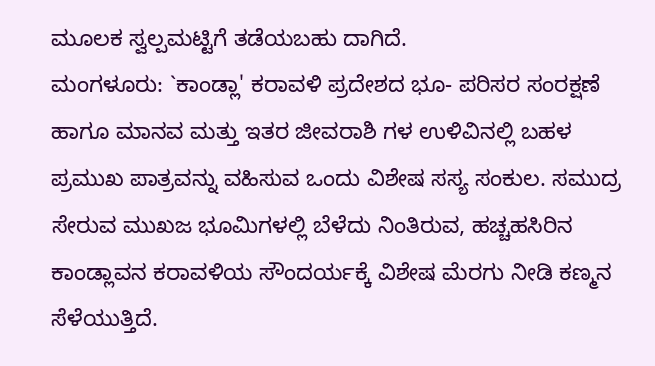ಮೂಲಕ ಸ್ವಲ್ಪಮಟ್ಟಿಗೆ ತಡೆಯಬಹು ದಾಗಿದೆ.
ಮಂಗಳೂರು: `ಕಾಂಡ್ಲಾ' ಕರಾವಳಿ ಪ್ರದೇಶದ ಭೂ- ಪರಿಸರ ಸಂರಕ್ಷಣೆ ಹಾಗೂ ಮಾನವ ಮತ್ತು ಇತರ ಜೀವರಾಶಿ ಗಳ ಉಳಿವಿನಲ್ಲಿ ಬಹಳ ಪ್ರಮುಖ ಪಾತ್ರವನ್ನು ವಹಿಸುವ ಒಂದು ವಿಶೇಷ ಸಸ್ಯ ಸಂಕುಲ. ಸಮುದ್ರ ಸೇರುವ ಮುಖಜ ಭೂಮಿಗಳಲ್ಲಿ ಬೆಳೆದು ನಿಂತಿರುವ, ಹಚ್ಚಹಸಿರಿನ ಕಾಂಡ್ಲಾವನ ಕರಾವಳಿಯ ಸೌಂದರ್ಯಕ್ಕೆ ವಿಶೇಷ ಮೆರಗು ನೀಡಿ ಕಣ್ಮನ ಸೆಳೆಯುತ್ತಿದೆ.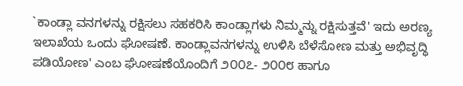`ಕಾಂಡ್ಲಾ ವನಗಳನ್ನು ರಕ್ಷಿಸಲು ಸಹಕರಿಸಿ ಕಾಂಡ್ಲಾಗಳು ನಿಮ್ಮನ್ನು ರಕ್ಷಿಸುತ್ತವೆ' ಇದು ಅರಣ್ಯ ಇಲಾಖೆಯ ಒಂದು ಘೋಷಣೆ. ಕಾಂಡ್ಲಾವನಗಳನ್ನು ಉಳಿಸಿ ಬೆಳೆಸೋಣ ಮತ್ತು ಅಭಿವೃದ್ಧಿ ಪಡಿಯೋಣ' ಎಂಬ ಘೋಷಣೆಯೊಂದಿಗೆ ೨೦೦೭- ೨೦೦೮ ಹಾಗೂ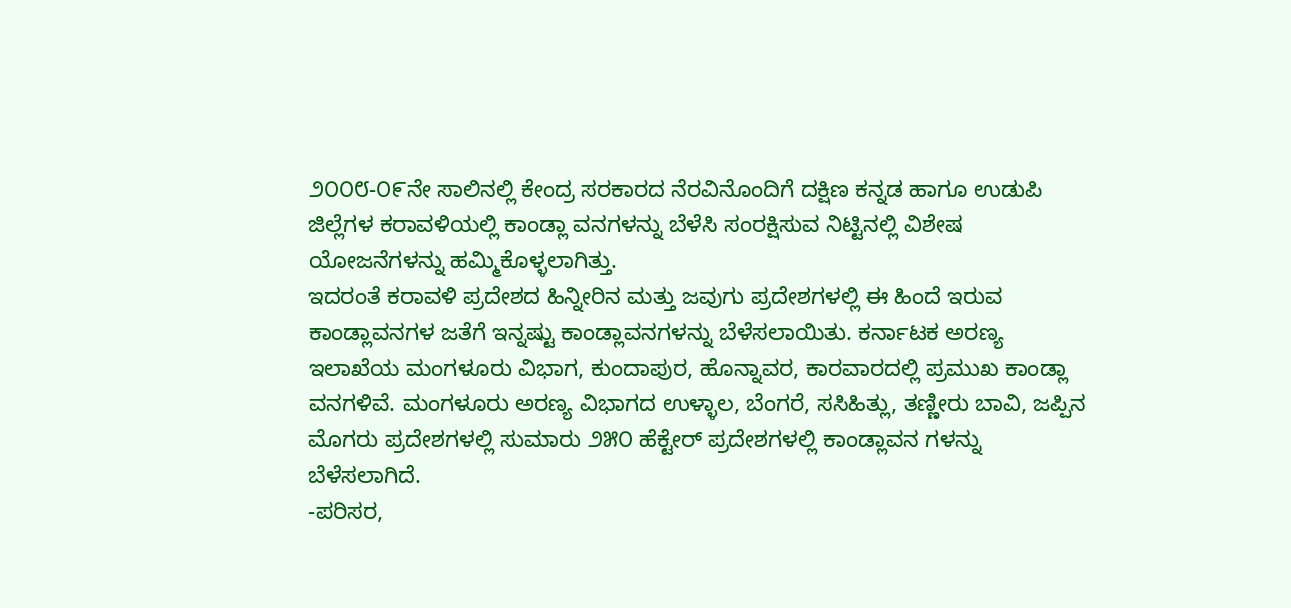೨೦೦೮-೦೯ನೇ ಸಾಲಿನಲ್ಲಿ ಕೇಂದ್ರ ಸರಕಾರದ ನೆರವಿನೊಂದಿಗೆ ದಕ್ಷಿಣ ಕನ್ನಡ ಹಾಗೂ ಉಡುಪಿ ಜಿಲ್ಲೆಗಳ ಕರಾವಳಿಯಲ್ಲಿ ಕಾಂಡ್ಲಾ ವನಗಳನ್ನು ಬೆಳೆಸಿ ಸಂರಕ್ಷಿಸುವ ನಿಟ್ಟಿನಲ್ಲಿ ವಿಶೇಷ ಯೋಜನೆಗಳನ್ನು ಹಮ್ಮಿಕೊಳ್ಳಲಾಗಿತ್ತು.
ಇದರಂತೆ ಕರಾವಳಿ ಪ್ರದೇಶದ ಹಿನ್ನೀರಿನ ಮತ್ತು ಜವುಗು ಪ್ರದೇಶಗಳಲ್ಲಿ ಈ ಹಿಂದೆ ಇರುವ ಕಾಂಡ್ಲಾವನಗಳ ಜತೆಗೆ ಇನ್ನಷ್ಟು ಕಾಂಡ್ಲಾವನಗಳನ್ನು ಬೆಳೆಸಲಾಯಿತು. ಕರ್ನಾಟಕ ಅರಣ್ಯ ಇಲಾಖೆಯ ಮಂಗಳೂರು ವಿಭಾಗ, ಕುಂದಾಪುರ, ಹೊನ್ನಾವರ, ಕಾರವಾರದಲ್ಲಿ ಪ್ರಮುಖ ಕಾಂಡ್ಲಾ ವನಗಳಿವೆ. ಮಂಗಳೂರು ಅರಣ್ಯ ವಿಭಾಗದ ಉಳ್ಳಾಲ, ಬೆಂಗರೆ, ಸಸಿಹಿತ್ಲು, ತಣ್ಣೀರು ಬಾವಿ, ಜಪ್ಪಿನ ಮೊಗರು ಪ್ರದೇಶಗಳಲ್ಲಿ ಸುಮಾರು ೨೫೦ ಹೆಕ್ಟೇರ್ ಪ್ರದೇಶಗಳಲ್ಲಿ ಕಾಂಡ್ಲಾವನ ಗಳನ್ನು ಬೆಳೆಸಲಾಗಿದೆ.
-ಪರಿಸರ,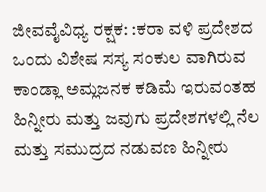ಜೀವವೈವಿಧ್ಯ ರಕ್ಷಕ: :ಕರಾ ವಳಿ ಪ್ರದೇಶದ ಒಂದು ವಿಶೇಷ ಸಸ್ಯ ಸಂಕುಲ ವಾಗಿರುವ ಕಾಂಡ್ಲಾ ಅಮ್ಲಜನಕ ಕಡಿಮೆ ಇರುವಂತಹ ಹಿನ್ನೀರು ಮತ್ತು ಜವುಗು ಪ್ರದೇಶಗಳಲ್ಲಿ ನೆಲ ಮತ್ತು ಸಮುದ್ರದ ನಡುವಣ ಹಿನ್ನೀರು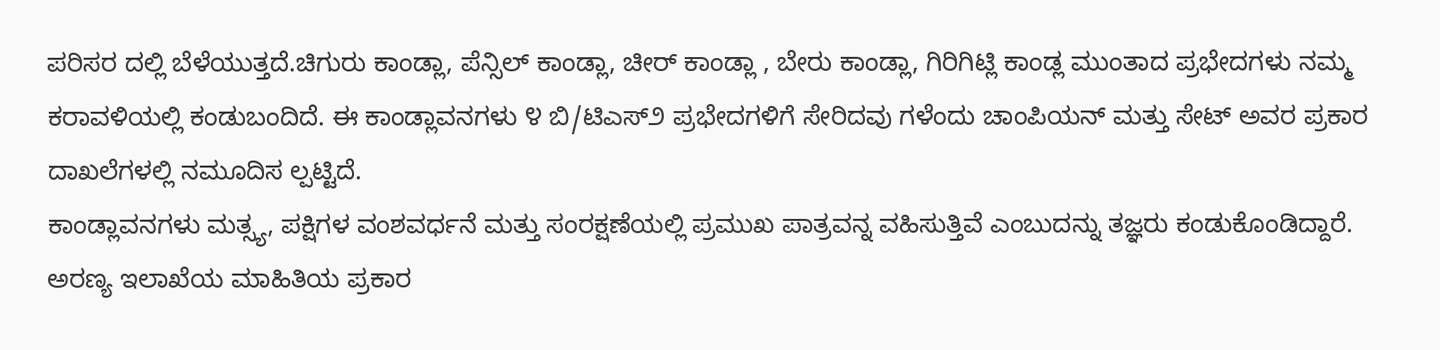ಪರಿಸರ ದಲ್ಲಿ ಬೆಳೆಯುತ್ತದೆ.ಚಿಗುರು ಕಾಂಡ್ಲಾ, ಪೆನ್ಸಿಲ್ ಕಾಂಡ್ಲಾ, ಚೀರ್ ಕಾಂಡ್ಲಾ , ಬೇರು ಕಾಂಡ್ಲಾ, ಗಿರಿಗಿಟ್ಲಿ ಕಾಂಡ್ಲ ಮುಂತಾದ ಪ್ರಭೇದಗಳು ನಮ್ಮ ಕರಾವಳಿಯಲ್ಲಿ ಕಂಡುಬಂದಿದೆ. ಈ ಕಾಂಡ್ಲಾವನಗಳು ೪ ಬಿ/ಟಿಎಸ್೨ ಪ್ರಭೇದಗಳಿಗೆ ಸೇರಿದವು ಗಳೆಂದು ಚಾಂಪಿಯನ್ ಮತ್ತು ಸೇಟ್ ಅವರ ಪ್ರಕಾರ ದಾಖಲೆಗಳಲ್ಲಿ ನಮೂದಿಸ ಲ್ಪಟ್ಟಿದೆ.
ಕಾಂಡ್ಲಾವನಗಳು ಮತ್ಸ್ಯ, ಪಕ್ಷಿಗಳ ವಂಶವರ್ಧನೆ ಮತ್ತು ಸಂರಕ್ಷಣೆಯಲ್ಲಿ ಪ್ರಮುಖ ಪಾತ್ರವನ್ನ ವಹಿಸುತ್ತಿವೆ ಎಂಬುದನ್ನು ತಜ್ಞರು ಕಂಡುಕೊಂಡಿದ್ದಾರೆ.
ಅರಣ್ಯ ಇಲಾಖೆಯ ಮಾಹಿತಿಯ ಪ್ರಕಾರ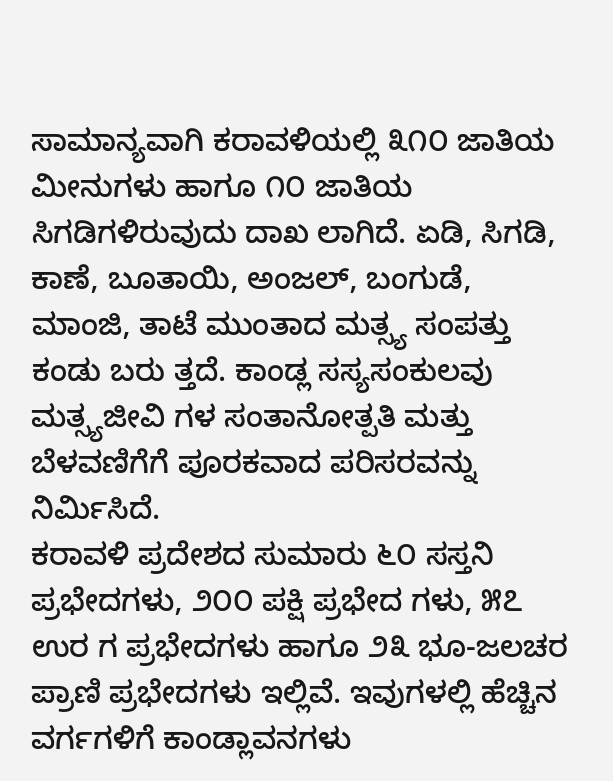ಸಾಮಾನ್ಯವಾಗಿ ಕರಾವಳಿಯಲ್ಲಿ ೩೧೦ ಜಾತಿಯ ಮೀನುಗಳು ಹಾಗೂ ೧೦ ಜಾತಿಯ ಸಿಗಡಿಗಳಿರುವುದು ದಾಖ ಲಾಗಿದೆ. ಏಡಿ, ಸಿಗಡಿ, ಕಾಣೆ, ಬೂತಾಯಿ, ಅಂಜಲ್, ಬಂಗುಡೆ, ಮಾಂಜಿ, ತಾಟೆ ಮುಂತಾದ ಮತ್ಸ್ಯ ಸಂಪತ್ತು ಕಂಡು ಬರು ತ್ತದೆ. ಕಾಂಡ್ಲ ಸಸ್ಯಸಂಕುಲವು ಮತ್ಸ್ಯಜೀವಿ ಗಳ ಸಂತಾನೋತ್ಪತಿ ಮತ್ತು ಬೆಳವಣಿಗೆಗೆ ಪೂರಕವಾದ ಪರಿಸರವನ್ನು ನಿರ್ಮಿಸಿದೆ.
ಕರಾವಳಿ ಪ್ರದೇಶದ ಸುಮಾರು ೬೦ ಸಸ್ತನಿ ಪ್ರಭೇದಗಳು, ೨೦೦ ಪಕ್ಷಿ ಪ್ರಭೇದ ಗಳು, ೫೭ ಉರ ಗ ಪ್ರಭೇದಗಳು ಹಾಗೂ ೨೩ ಭೂ-ಜಲಚರ ಪ್ರಾಣಿ ಪ್ರಭೇದಗಳು ಇಲ್ಲಿವೆ. ಇವುಗಳಲ್ಲಿ ಹೆಚ್ಚಿನ ವರ್ಗಗಳಿಗೆ ಕಾಂಡ್ಲಾವನಗಳು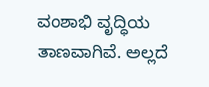ವಂಶಾಭಿ ವೃದ್ಧಿಯ ತಾಣವಾಗಿವೆ. ಅಲ್ಲದೆ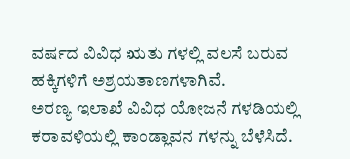ವರ್ಷದ ವಿವಿಧ ಋತು ಗಳಲ್ಲಿ ವಲಸೆ ಬರುವ ಹಕ್ಕಿಗಳಿಗೆ ಅಶ್ರಯತಾಣಗಳಾಗಿವೆ.
ಅರಣ್ಯ ಇಲಾಖೆ ವಿವಿಧ ಯೋಜನೆ ಗಳಡಿಯಲ್ಲಿ ಕರಾವಳಿಯಲ್ಲಿ ಕಾಂಡ್ಲಾವನ ಗಳನ್ನು ಬೆಳೆಸಿದೆ.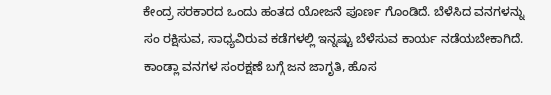ಕೇಂದ್ರ ಸರಕಾರದ ಒಂದು ಹಂತದ ಯೋಜನೆ ಪೂರ್ಣ ಗೊಂಡಿದೆ. ಬೆಳೆಸಿದ ವನಗಳನ್ನು ಸಂ ರಕ್ಷಿಸುವ, ಸಾಧ್ಯವಿರುವ ಕಡೆಗಳಲ್ಲಿ ಇನ್ನಷ್ಟು ಬೆಳೆಸುವ ಕಾರ್ಯ ನಡೆಯಬೇಕಾಗಿದೆ. ಕಾಂಡ್ಲಾ ವನಗಳ ಸಂರಕ್ಷಣೆ ಬಗ್ಗೆ ಜನ ಜಾಗೃತಿ, ಹೊಸ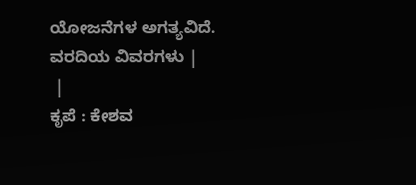ಯೋಜನೆಗಳ ಅಗತ್ಯವಿದೆ.
ವರದಿಯ ವಿವರಗಳು |
 |
ಕೃಪೆ : ಕೇಶವ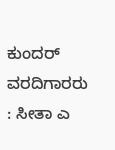ಕುಂದರ್ ವರದಿಗಾರರು : ಸೀತಾ ಎ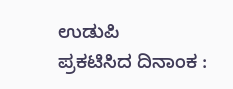ಉಡುಪಿ
ಪ್ರಕಟಿಸಿದ ದಿನಾಂಕ :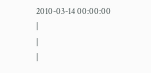2010-03-14 00:00:00
|
|
|